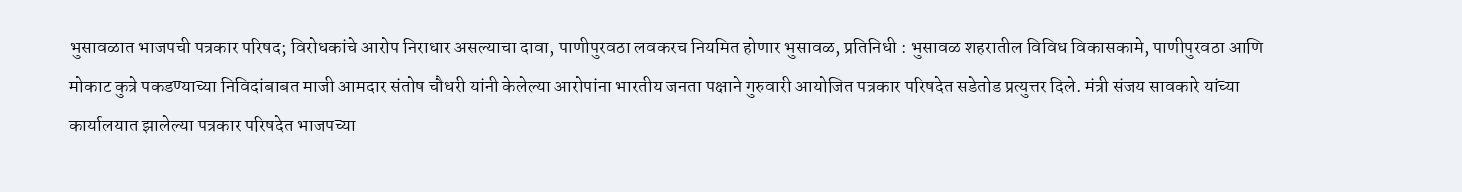भुसावळात भाजपची पत्रकार परिषद; विरोधकांचे आरोप निराधार असल्याचा दावा, पाणीपुरवठा लवकरच नियमित होणार भुसावळ, प्रतिनिधी : भुसावळ शहरातील विविध विकासकामे, पाणीपुरवठा आणि मोकाट कुत्रे पकडण्याच्या निविदांबाबत माजी आमदार संतोष चौधरी यांनी केलेल्या आरोपांना भारतीय जनता पक्षाने गुरुवारी आयोजित पत्रकार परिषदेत सडेतोड प्रत्युत्तर दिले. मंत्री संजय सावकारे यांच्या कार्यालयात झालेल्या पत्रकार परिषदेत भाजपच्या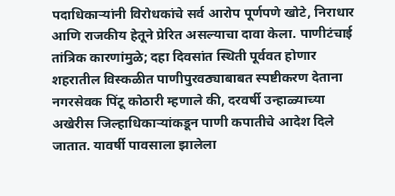पदाधिकाऱ्यांनी विरोधकांचे सर्व आरोप पूर्णपणे खोटे, निराधार आणि राजकीय हेतूने प्रेरित असल्याचा दावा केला. पाणीटंचाई तांत्रिक कारणांमुळे; दहा दिवसांत स्थिती पूर्ववत होणार शहरातील विस्कळीत पाणीपुरवठ्याबाबत स्पष्टीकरण देताना नगरसेवक पिंटू कोठारी म्हणाले की, दरवर्षी उन्हाळ्याच्या अखेरीस जिल्हाधिकाऱ्यांकडून पाणी कपातीचे आदेश दिले जातात. यावर्षी पावसाला झालेला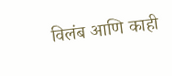विलंब आणि काही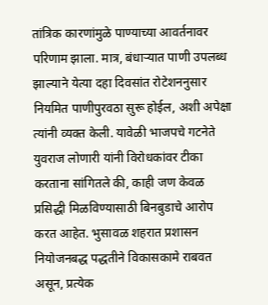तांत्रिक कारणांमुळे पाण्याच्या आवर्तनावर परिणाम झाला. मात्र, बंधाऱ्यात पाणी उपलब्ध झाल्याने येत्या दहा दिवसांत रोटेशननुसार नियमित पाणीपुरवठा सुरू होईल, अशी अपेक्षा त्यांनी व्यक्त केली. यावेळी भाजपचे गटनेते युवराज लोणारी यांनी विरोधकांवर टीका करताना सांगितले की, काही जण केवळ प्रसिद्धी मिळविण्यासाठी बिनबुडाचे आरोप करत आहेत. भुसावळ शहरात प्रशासन नियोजनबद्ध पद्धतीने विकासकामे राबवत असून, प्रत्येक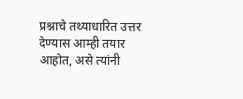प्रश्नाचे तथ्याधारित उत्तर देण्यास आम्ही तयार आहोत, असे त्यांनी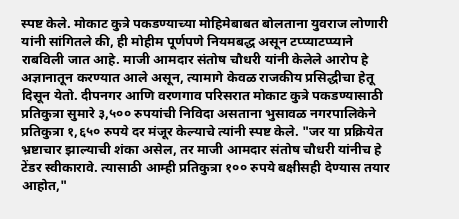स्पष्ट केले. मोकाट कुत्रे पकडण्याच्या मोहिमेबाबत बोलताना युवराज लोणारी यांनी सांगितले की, ही मोहीम पूर्णपणे नियमबद्ध असून टप्प्याटप्प्याने राबविली जात आहे. माजी आमदार संतोष चौधरी यांनी केलेले आरोप हे अज्ञानातून करण्यात आले असून, त्यामागे केवळ राजकीय प्रसिद्धीचा हेतू दिसून येतो. दीपनगर आणि वरणगाव परिसरात मोकाट कुत्रे पकडण्यासाठी प्रतिकुत्रा सुमारे ३,५०० रुपयांची निविदा असताना भुसावळ नगरपालिकेने प्रतिकुत्रा १,६५० रुपये दर मंजूर केल्याचे त्यांनी स्पष्ट केले. "जर या प्रक्रियेत भ्रष्टाचार झाल्याची शंका असेल, तर माजी आमदार संतोष चौधरी यांनीच हे टेंडर स्वीकारावे. त्यासाठी आम्ही प्रतिकुत्रा १०० रुपये बक्षीसही देण्यास तयार आहोत,"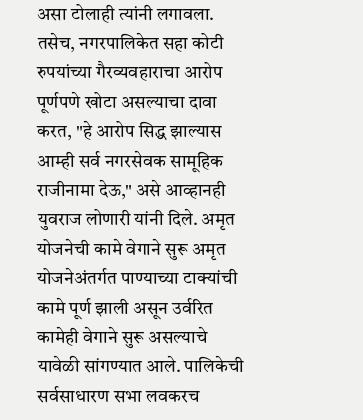असा टोलाही त्यांनी लगावला. तसेच, नगरपालिकेत सहा कोटी रुपयांच्या गैरव्यवहाराचा आरोप पूर्णपणे खोटा असल्याचा दावा करत, "हे आरोप सिद्ध झाल्यास आम्ही सर्व नगरसेवक सामूहिक राजीनामा देऊ," असे आव्हानही युवराज लोणारी यांनी दिले. अमृत योजनेची कामे वेगाने सुरू अमृत योजनेअंतर्गत पाण्याच्या टाक्यांची कामे पूर्ण झाली असून उर्वरित कामेही वेगाने सुरू असल्याचे यावेळी सांगण्यात आले. पालिकेची सर्वसाधारण सभा लवकरच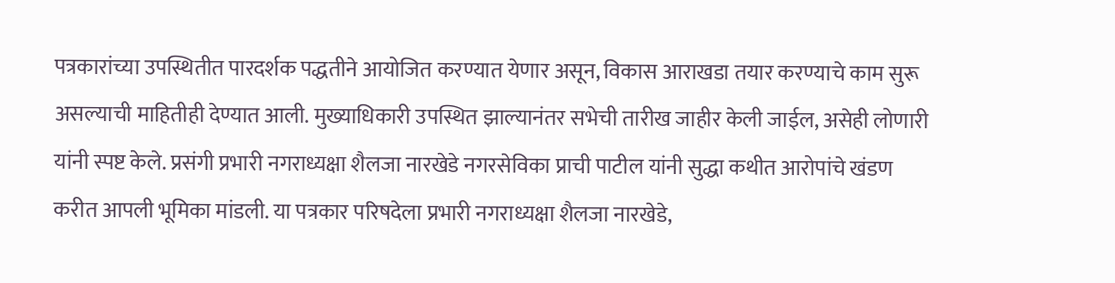पत्रकारांच्या उपस्थितीत पारदर्शक पद्धतीने आयोजित करण्यात येणार असून, विकास आराखडा तयार करण्याचे काम सुरू असल्याची माहितीही देण्यात आली. मुख्याधिकारी उपस्थित झाल्यानंतर सभेची तारीख जाहीर केली जाईल, असेही लोणारी यांनी स्पष्ट केले. प्रसंगी प्रभारी नगराध्यक्षा शैलजा नारखेडे नगरसेविका प्राची पाटील यांनी सुद्धा कथीत आरोपांचे खंडण करीत आपली भूमिका मांडली. या पत्रकार परिषदेला प्रभारी नगराध्यक्षा शैलजा नारखेडे,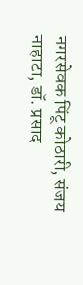नगरसेवक पिंटू कोठारी, संजय नाहाटा, डॉ. प्रसाद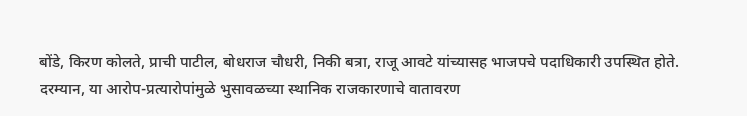बोंडे, किरण कोलते, प्राची पाटील, बोधराज चौधरी, निकी बत्रा, राजू आवटे यांच्यासह भाजपचे पदाधिकारी उपस्थित होते. दरम्यान, या आरोप-प्रत्यारोपांमुळे भुसावळच्या स्थानिक राजकारणाचे वातावरण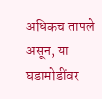अधिकच तापले असून, या घडामोडींवर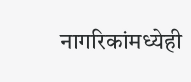नागरिकांमध्येही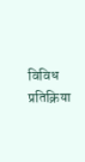विविध प्रतिक्रिया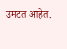उमटत आहेत.